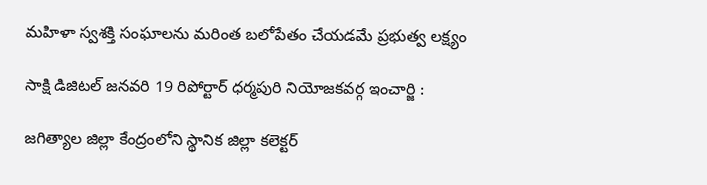మహిళా స్వశక్తి సంఘాలను మరింత బలోపేతం చేయడమే ప్రభుత్వ లక్ష్యం

సాక్షి డిజిటల్ జనవరి 19 రిపోర్టార్ ధర్మపురి నియోజకవర్గ ఇంచార్జి :

జగిత్యాల జిల్లా కేంద్రంలోని స్థానిక జిల్లా కలెక్టర్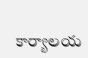కార్యాలయ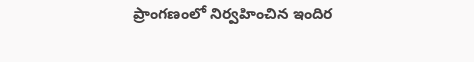ప్రాంగణంలో నిర్వహించిన ఇందిర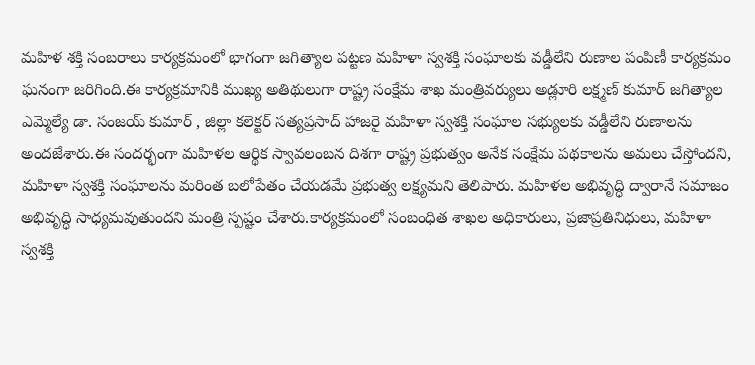మహిళ శక్తి సంబరాలు కార్యక్రమంలో భాగంగా జగిత్యాల పట్టణ మహిళా స్వశక్తి సంఘాలకు వడ్డీలేని రుణాల పంపిణీ కార్యక్రమం ఘనంగా జరిగింది.ఈ కార్యక్రమానికి ముఖ్య అతిథులుగా రాష్ట్ర సంక్షేమ శాఖ మంత్రివర్యులు అడ్లూరి లక్ష్మణ్ కుమార్ జగిత్యాల ఎమ్మెల్యే డా. సంజయ్ కుమార్ , జిల్లా కలెక్టర్ సత్యప్రసాద్ హాజరై మహిళా స్వశక్తి సంఘాల సభ్యులకు వడ్డీలేని రుణాలను అందజేశారు.ఈ సందర్భంగా మహిళల ఆర్థిక స్వావలంబన దిశగా రాష్ట్ర ప్రభుత్వం అనేక సంక్షేమ పథకాలను అమలు చేస్తోందని, మహిళా స్వశక్తి సంఘాలను మరింత బలోపేతం చేయడమే ప్రభుత్వ లక్ష్యమని తెలిపారు. మహిళల అభివృద్ధి ద్వారానే సమాజం అభివృద్ధి సాధ్యమవుతుందని మంత్రి స్పష్టం చేశారు.కార్యక్రమంలో సంబంధిత శాఖల అధికారులు, ప్రజాప్రతినిధులు, మహిళా స్వశక్తి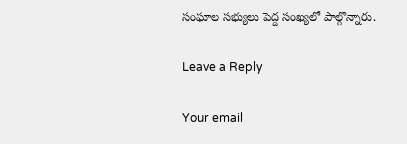సంఘాల సభ్యులు పెద్ద సంఖ్యలో పాల్గొన్నారు.

Leave a Reply

Your email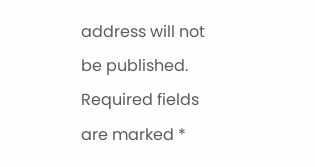address will not be published. Required fields are marked *